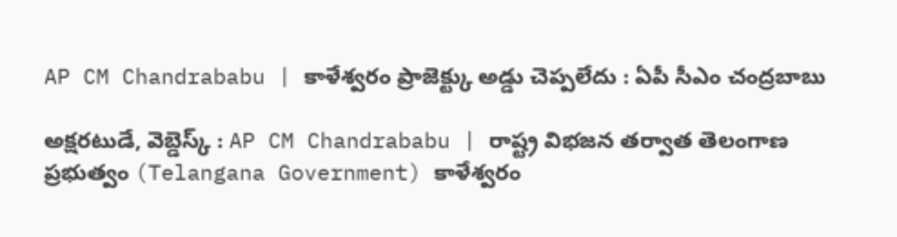AP CM Chandrababu | కాళేశ్వరం ప్రాజెక్ట్కు అడ్డు చెప్పలేదు : ఏపీ సీఎం చంద్రబాబు

అక్షరటుడే, వెబ్డెస్క్ : AP CM Chandrababu | రాష్ట్ర విభజన తర్వాత తెలంగాణ ప్రభుత్వం (Telangana Government) కాళేశ్వరం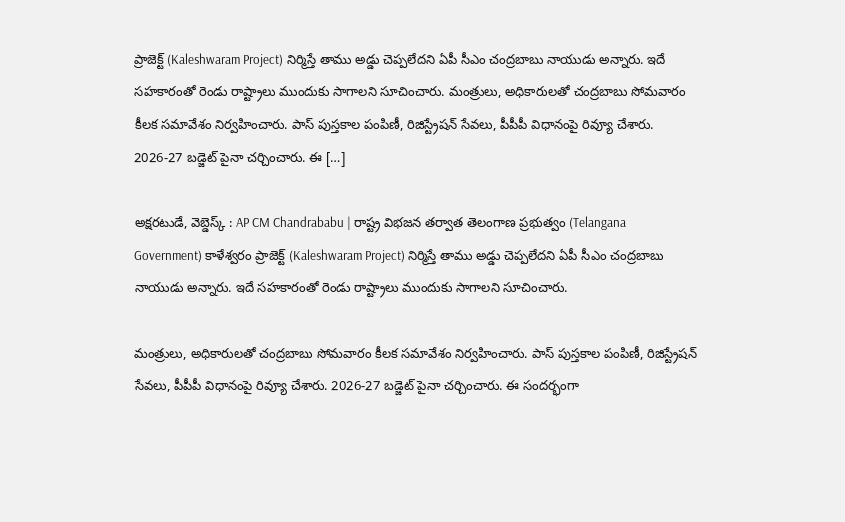ప్రాజెక్ట్ (Kaleshwaram Project) నిర్మిస్తే తాము అడ్డు చెప్పలేదని ఏపీ సీఎం చంద్రబాబు నాయుడు అన్నారు. ఇదే సహకారంతో రెండు రాష్ట్రాలు ముందుకు సాగాలని సూచించారు. మంత్రులు, అధికారులతో చంద్రబాబు సోమవారం కీలక సమావేశం నిర్వహించారు. పాస్ పుస్తకాల పంపిణీ, రిజిస్ట్రేషన్ సేవలు, పీపీపీ విధానంపై రివ్యూ చేశారు. 2026-27 బడ్జెట్ పైనా చర్చించారు. ఈ […]

అక్షరటుడే, వెబ్డెస్క్ : AP CM Chandrababu | రాష్ట్ర విభజన తర్వాత తెలంగాణ ప్రభుత్వం (Telangana Government) కాళేశ్వరం ప్రాజెక్ట్ (Kaleshwaram Project) నిర్మిస్తే తాము అడ్డు చెప్పలేదని ఏపీ సీఎం చంద్రబాబు నాయుడు అన్నారు. ఇదే సహకారంతో రెండు రాష్ట్రాలు ముందుకు సాగాలని సూచించారు.

మంత్రులు, అధికారులతో చంద్రబాబు సోమవారం కీలక సమావేశం నిర్వహించారు. పాస్ పుస్తకాల పంపిణీ, రిజిస్ట్రేషన్ సేవలు, పీపీపీ విధానంపై రివ్యూ చేశారు. 2026-27 బడ్జెట్ పైనా చర్చించారు. ఈ సందర్భంగా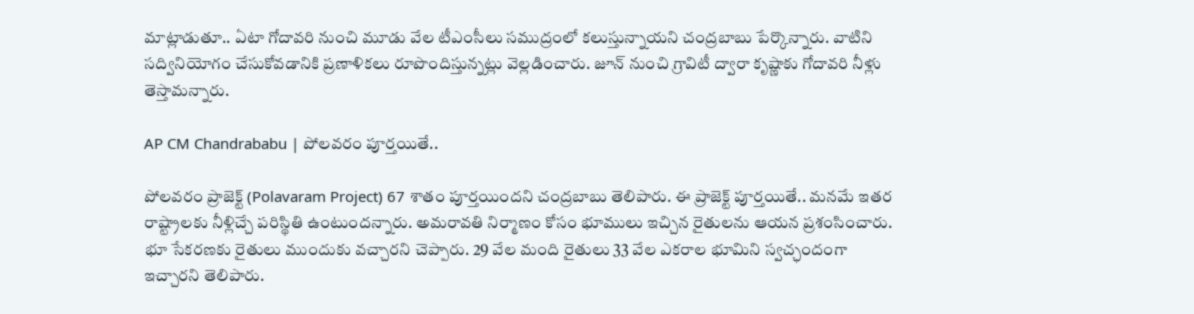మాట్లాడుతూ.. ఏటా గోదావరి నుంచి మూడు వేల టీఎంసీలు సముద్రంలో కలుస్తున్నాయని చంద్రబాబు పేర్కొన్నారు. వాటిని సద్వినియోగం చేసుకోవడానికి ప్రణాళికలు రూపొందిస్తున్నట్లు వెల్లడించారు. జూన్ నుంచి గ్రావిటీ ద్వారా కృష్ణాకు గోదావరి నీళ్లు తెస్తామన్నారు.

AP CM Chandrababu | పోలవరం పూర్తయితే..

పోలవరం ప్రాజెక్ట్ (Polavaram Project) 67 శాతం పూర్తయిందని చంద్రబాబు తెలిపారు. ఈ ప్రాజెక్ట్ పూర్తయితే.. మనమే ఇతర రాష్ట్రాలకు నీళ్లిచ్చే పరిస్థితి ఉంటుందన్నారు. అమరావతి నిర్మాణం కోసం భూములు ఇచ్చిన రైతులను ఆయన ప్రశంసించారు. భూ సేకరణకు రైతులు ముందుకు వచ్చారని చెప్పారు. 29 వేల మంది రైతులు 33 వేల ఎకరాల భూమిని స్వచ్ఛందంగా ఇచ్చారని తెలిపారు.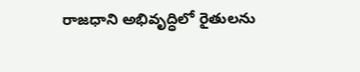రాజధాని అభివృద్ధిలో రైతులను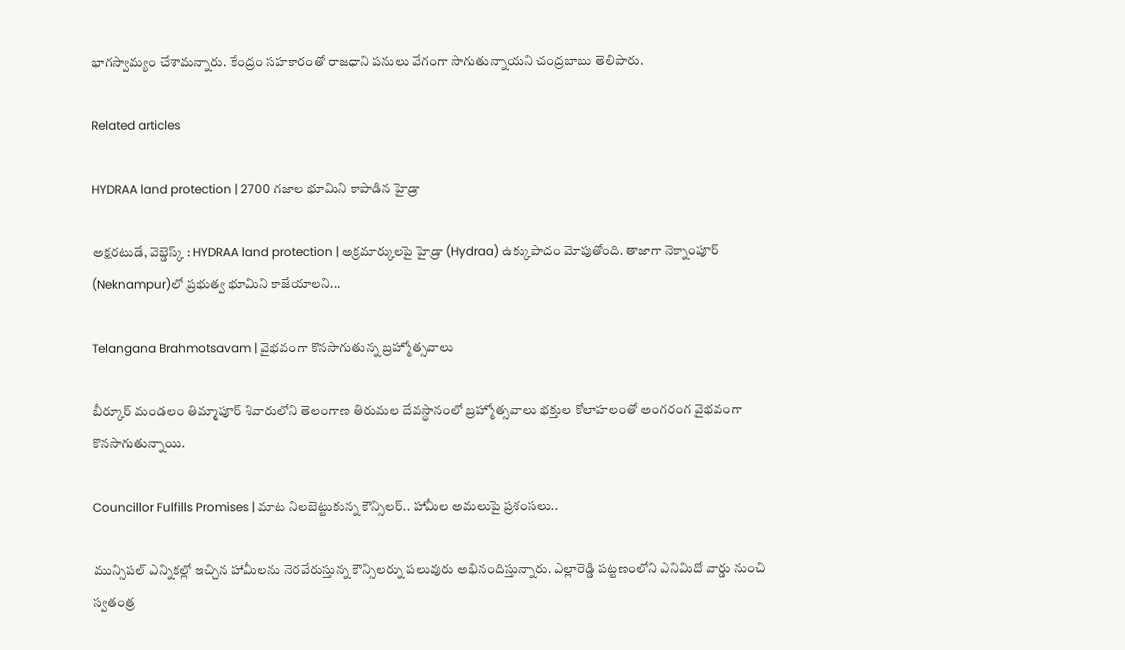భాగస్వామ్యం చేశామన్నారు. కేంద్రం సహకారంతో రాజధాని పనులు వేగంగా సాగుతున్నాయని చంద్రబాబు తెలిపారు.

Related articles

HYDRAA land protection | 2700 గ‌జాల భూమిని కాపాడిన హైడ్రా

అక్షరటుడే, వెబ్డెస్క్ : HYDRAA land protection | అక్రమార్కులపై హైడ్రా (Hydraa) ఉక్కుపాదం మోపుతోంది. తాజాగా నెక్నాంపూర్‌ (Neknampur)లో ప్ర‌భుత్వ భూమిని కాజేయాల‌ని...

Telangana Brahmotsavam | వైభవంగా కొనసాగుతున్న బ్రహ్మోత్సవాలు

బీర్కూర్ మండలం తిమ్మాపూర్ శివారులోని తెలంగాణ తిరుమల దేవస్థానంలో బ్రహ్మోత్సవాలు భక్తుల కోలాహలంతో అంగరంగ వైభవంగా కొనసాగుతున్నాయి.

Councillor Fulfills Promises | మాట నిలబెట్టుకున్న కౌన్సిలర్.. హామీల అమలుపై ప్రశంసలు..

మున్సిపల్ ఎన్నికల్లో ఇచ్చిన హామీలను నెరవేరుస్తున్న కౌన్సిలర్ను పలువురు అభినందిస్తున్నారు. ఎల్లారెడ్డి పట్టణంలోని ఎనిమిదో వార్డు నుంచి స్వతంత్ర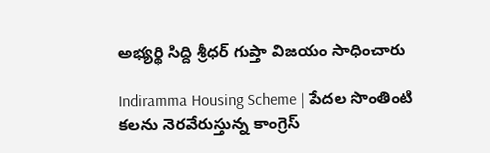అభ్యర్థి సిద్ది శ్రీధర్ గుప్తా విజయం సాధించారు

Indiramma Housing Scheme | పేదల సొంతింటి కలను నెరవేరుస్తున్న కాంగ్రెస్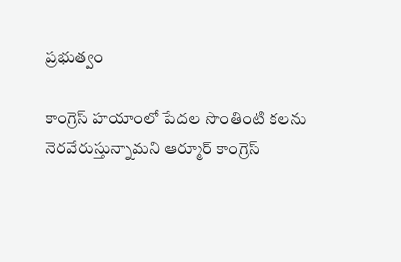ప్రభుత్వం

కాంగ్రెస్ హయాంలో పేదల సొంతింటి కలను నెరవేరుస్తున్నామని ఆర్మూర్ కాంగ్రెస్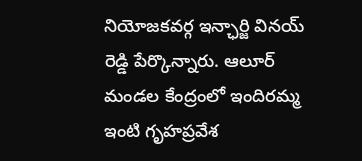నియోజకవర్గ ఇన్ఛార్జి వినయ్ రెడ్డి పేర్కొన్నారు. ఆలూర్ మండల కేంద్రంలో ఇందిరమ్మ ఇంటి గృహప్రవేశ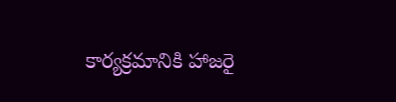కార్యక్రమానికి హాజరై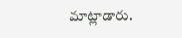మాట్లాడారు.